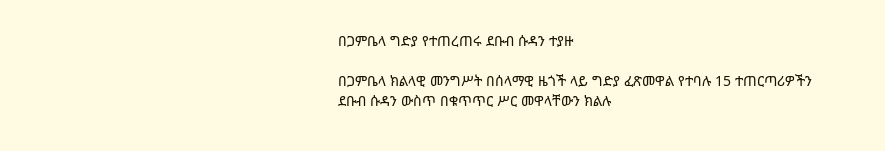በጋምቤላ ግድያ የተጠረጠሩ ደቡብ ሱዳን ተያዙ

በጋምቤላ ክልላዊ መንግሥት በሰላማዊ ዜጎች ላይ ግድያ ፈጽመዋል የተባሉ 15 ተጠርጣሪዎችን ደቡብ ሱዳን ውስጥ በቁጥጥር ሥር መዋላቸውን ክልሉ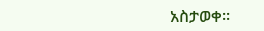አስታወቀ፡፡